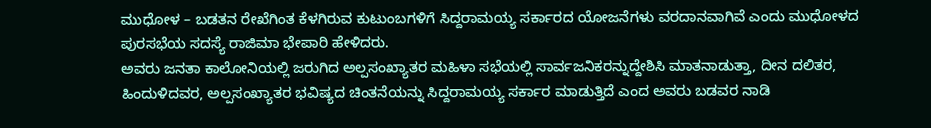ಮುಧೋಳ – ಬಡತನ ರೇಖೆಗಿಂತ ಕೆಳಗಿರುವ ಕುಟುಂಬಗಳಿಗೆ ಸಿದ್ದರಾಮಯ್ಯ ಸರ್ಕಾರದ ಯೋಜನೆಗಳು ವರದಾನವಾಗಿವೆ ಎಂದು ಮುಧೋಳದ ಪುರಸಭೆಯ ಸದಸ್ಯೆ ರಾಜಿಮಾ ಭೇಪಾರಿ ಹೇಳಿದರು.
ಅವರು ಜನತಾ ಕಾಲೋನಿಯಲ್ಲಿ ಜರುಗಿದ ಅಲ್ಪಸಂಖ್ಯಾತರ ಮಹಿಳಾ ಸಭೆಯಲ್ಲಿ ಸಾರ್ವಜನಿಕರನ್ನುದ್ದೇಶಿಸಿ ಮಾತನಾಡುತ್ತಾ, ದೀನ ದಲಿತರ, ಹಿಂದುಳಿದವರ, ಅಲ್ಪಸಂಖ್ಯಾತರ ಭವಿಷ್ಯದ ಚಿಂತನೆಯನ್ನು ಸಿದ್ದರಾಮಯ್ಯ ಸರ್ಕಾರ ಮಾಡುತ್ತಿದೆ ಎಂದ ಅವರು ಬಡವರ ನಾಡಿ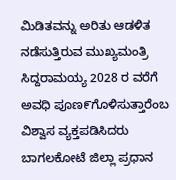ಮಿಡಿತವನ್ನು ಅರಿತು ಆಡಳಿತ ನಡೆಸುತ್ತಿರುವ ಮುಖ್ಯಮಂತ್ರಿ ಸಿದ್ದರಾಮಯ್ಯ 2028 ರ ವರೆಗೆ ಅವಧಿ ಪೂಣ೯ಗೊಳಿಸುತ್ತಾರೆಂಬ ವಿಶ್ವಾಸ ವ್ಯಕ್ತಪಡಿಸಿದರು
ಬಾಗಲಕೋಟೆ ಜಿಲ್ಲಾ ಪ್ರಧಾನ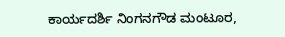ಕಾರ್ಯದರ್ಶಿ ನಿಂಗನಗೌಡ ಮಂಟೂರ,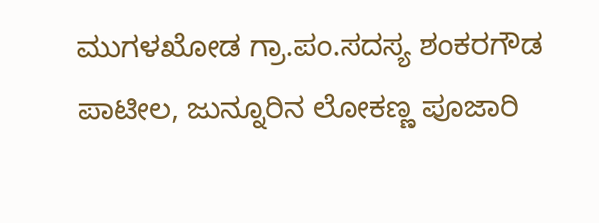ಮುಗಳಖೋಡ ಗ್ರಾ.ಪಂ.ಸದಸ್ಯ ಶಂಕರಗೌಡ ಪಾಟೀಲ, ಜುನ್ನೂರಿನ ಲೋಕಣ್ಣ ಪೂಜಾರಿ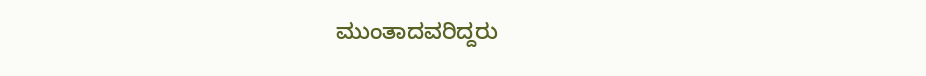ಮುಂತಾದವರಿದ್ದರು